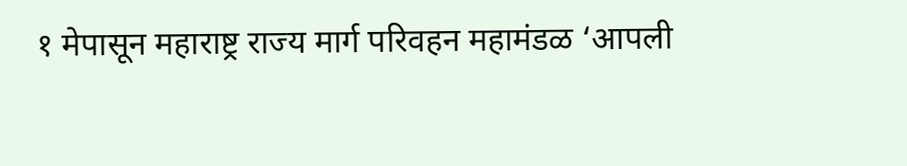१ मेपासून महाराष्ट्र राज्य मार्ग परिवहन महामंडळ ‘आपली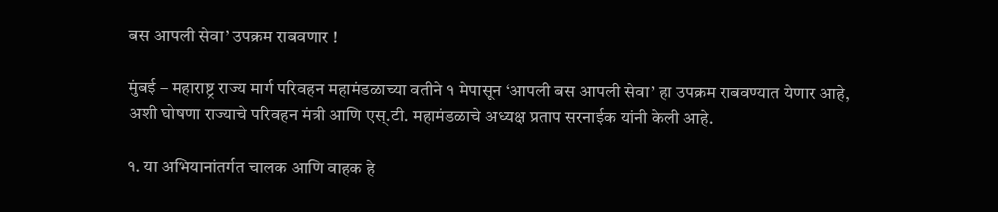बस आपली सेवा’ उपक्रम राबवणार !

मुंबई – महाराष्ट्र राज्य मार्ग परिवहन महामंडळाच्या वतीने १ मेपासून ‘आपली बस आपली सेवा’ हा उपक्रम राबवण्यात येणार आहे, अशी घोषणा राज्याचे परिवहन मंत्री आणि एस्.टी. महामंडळाचे अध्यक्ष प्रताप सरनाईक यांनी केली आहे.

१. या अभियानांतर्गत चालक आणि वाहक हे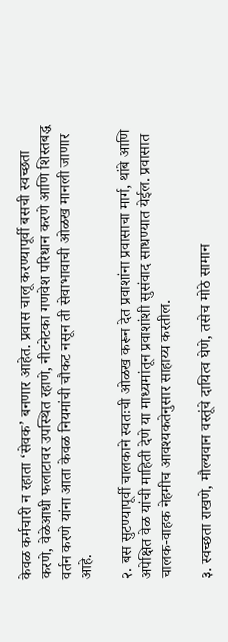केवळ कर्मचारी न रहाता ‘सेवक’ बनणार आहेत. प्रवास चालू करण्यापूर्वी बसची स्वच्छता करणे, वेळेआधी फलाटावर उपस्थित रहाणे, नीटनेटका गणवेश परिधान करणे आणि शिस्तबद्ध वर्तन करणे यांना आता केवळ नियमांची चौकट नसून ती सेवाभावाची ओळख मानली जाणार आहे.

२. बस सुटण्यापूर्वी चालकाने स्वतःची ओळख करून देत प्रवाशांना प्रवासाचा मार्ग, थांबे आणि अपेक्षित वेळ यांची माहिती देणे या माध्यमांतून प्रवाशांशी सुसंवाद साधण्यात येईल. प्रवासात चालक-वाहक नेहमीच आवश्यकतेनुसार साहाय्य करतील.

३. स्वच्छता राखणे, मौल्यवान वस्तूंचे दायित्व घेणे, तसेच मोठे सामान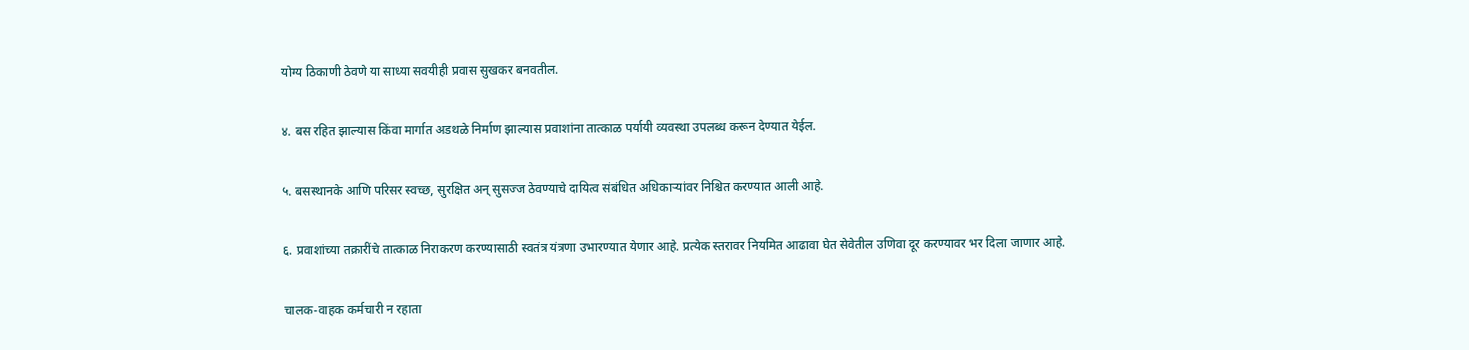योग्य ठिकाणी ठेवणे या साध्या सवयीही प्रवास सुखकर बनवतील.

४. बस रहित झाल्यास किंवा मार्गात अडथळे निर्माण झाल्यास प्रवाशांना तात्काळ पर्यायी व्यवस्था उपलब्ध करून देण्यात येईल.

५. बसस्थानके आणि परिसर स्वच्छ, सुरक्षित अन् सुसज्ज ठेवण्याचे दायित्व संबंधित अधिकार्‍यांवर निश्चित करण्यात आली आहे.

६. प्रवाशांच्या तक्रारींचे तात्काळ निराकरण करण्यासाठी स्वतंत्र यंत्रणा उभारण्यात येणार आहे. प्रत्येक स्तरावर नियमित आढावा घेत सेवेतील उणिवा दूर करण्यावर भर दिला जाणार आहे.

चालक-वाहक कर्मचारी न रहाता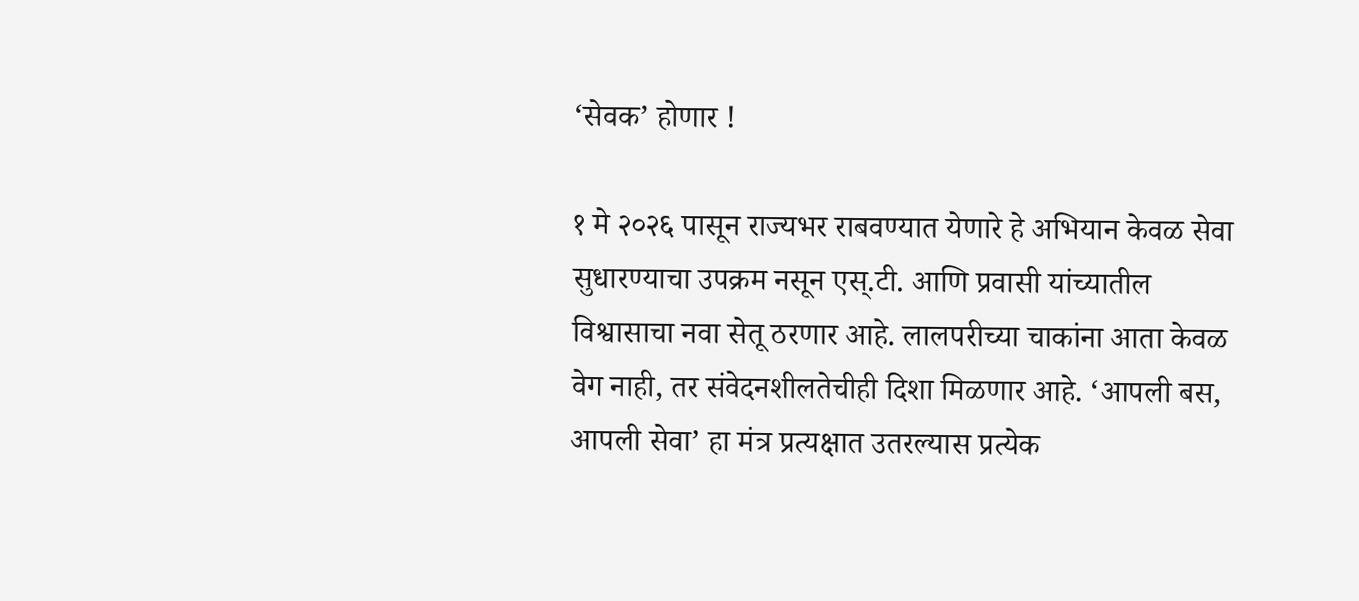‘सेवक’ होणार !

१ मे २०२६ पासून राज्यभर राबवण्यात येणारे हे अभियान केवळ सेवा सुधारण्याचा उपक्रम नसून एस्.टी. आणि प्रवासी यांच्यातील विश्वासाचा नवा सेतू ठरणार आहे. लालपरीच्या चाकांना आता केवळ वेग नाही, तर संवेदनशीलतेचीही दिशा मिळणार आहे. ‘आपली बस, आपली सेवा’ हा मंत्र प्रत्यक्षात उतरल्यास प्रत्येक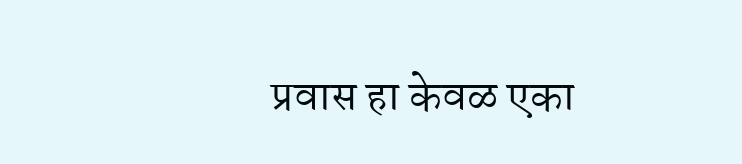प्रवास हा केवळ एका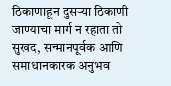ठिकाणाहून दुसर्‍या ठिकाणी जाण्याचा मार्ग न रहाता तो सुखद, सन्मानपूर्वक आणि समाधानकारक अनुभव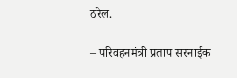ठरेल.

– परिवहनमंत्री प्रताप सरनाईक